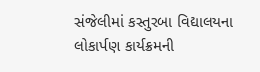સંજેલીમાં કસ્તુરબા વિદ્યાલયના લોકાર્પણ કાર્યક્રમની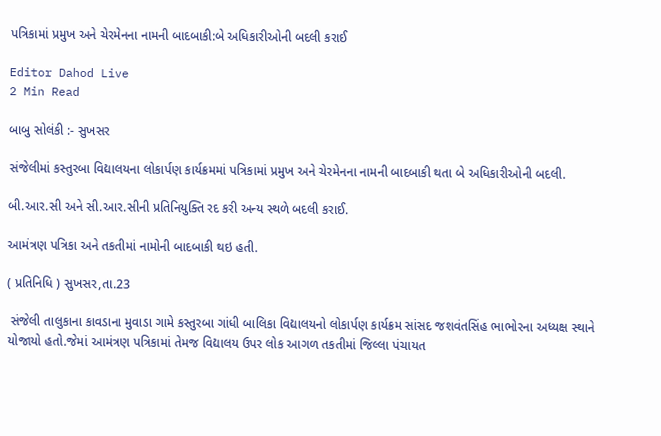પત્રિકામાં પ્રમુખ અને ચેરમેનના નામની બાદબાકી:બે અધિકારીઓની બદલી કરાઈ

Editor Dahod Live
2 Min Read

બાબુ સોલંકી :- સુખસર

સંજેલીમાં કસ્તુરબા વિદ્યાલયના લોકાર્પણ કાર્યક્રમમાં પત્રિકામાં પ્રમુખ અને ચેરમેનના નામની બાદબાકી થતા બે અધિકારીઓની બદલી.

બી.આર.સી અને સી.આર.સીની પ્રતિનિયુક્તિ રદ કરી અન્ય સ્થળે બદલી કરાઈ.

આમંત્રણ પત્રિકા અને તકતીમાં નામોની બાદબાકી થઇ હતી.

( પ્રતિનિધિ ) સુખસર,તા.23

 સંજેલી તાલુકાના કાવડાના મુવાડા ગામે કસ્તુરબા ગાંધી બાલિકા વિદ્યાલયનો લોકાર્પણ કાર્યક્રમ સાંસદ જશવંતસિંહ ભાભોરના અધ્યક્ષ સ્થાને યોજાયો હતો.જેમાં આમંત્રણ પત્રિકામાં તેમજ વિદ્યાલય ઉપર લોક આગળ તકતીમાં જિલ્લા પંચાયત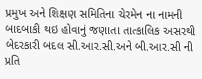પ્રમુખ અને શિક્ષણ સમિતિના ચેરમેન ના નામની બાદબાકી થઇ હોવાનું જણાતા તાત્કાલિક અસરથી બેદરકારી બદલ સી.આર.સી.અને બી.આર.સી ની પ્રતિ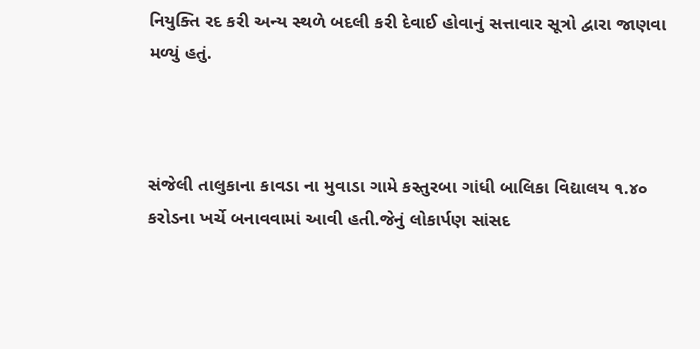નિયુક્તિ રદ કરી અન્ય સ્થળે બદલી કરી દેવાઈ હોવાનું સત્તાવાર સૂત્રો દ્વારા જાણવા મળ્યું હતું.



સંજેલી તાલુકાના કાવડા ના મુવાડા ગામે કસ્તુરબા ગાંધી બાલિકા વિદ્યાલય ૧.૪૦ કરોડના ખર્ચે બનાવવામાં આવી હતી.જેનું લોકાર્પણ સાંસદ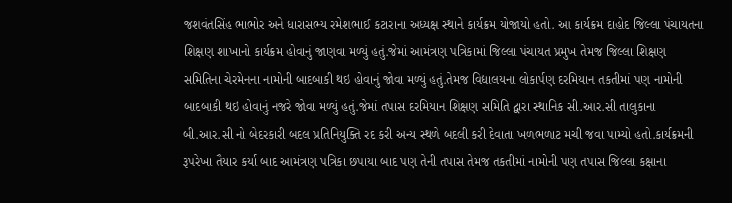જશવંતસિંહ ભાભોર અને ધારાસભ્ય રમેશભાઈ કટારાના અધ્યક્ષ સ્થાને કાર્યક્રમ યોજાયો હતો. આ કાર્યક્રમ દાહોદ જિલ્લા પંચાયતના શિક્ષણ શાખાનો કાર્યક્રમ હોવાનું જાણવા મળ્યું હતું.જેમાં આમંત્રણ પત્રિકામાં જિલ્લા પંચાયત પ્રમુખ તેમજ જિલ્લા શિક્ષણ સમિતિના ચેરમેનના નામોની બાદબાકી થઇ હોવાનું જોવા મળ્યું હતું.તેમજ વિદ્યાલયના લોકાર્પણ દરમિયાન તકતીમાં પણ નામોની બાદબાકી થઇ હોવાનું નજરે જોવા મળ્યું હતું.જેમાં તપાસ દરમિયાન શિક્ષણ સમિતિ દ્વારા સ્થાનિક સી.આર.સી તાલુકાના બી.આર.સી નો બેદરકારી બદલ પ્રતિનિયુક્તિ રદ કરી અન્ય સ્થળે બદલી કરી દેવાતા ખળભળાટ મચી જવા પામ્યો હતો.કાર્યક્રમની રૂપરેખા તૈયાર કર્યા બાદ આમંત્રણ પત્રિકા છપાયા બાદ પણ તેની તપાસ તેમજ તકતીમાં નામોની પણ તપાસ જિલ્લા કક્ષાના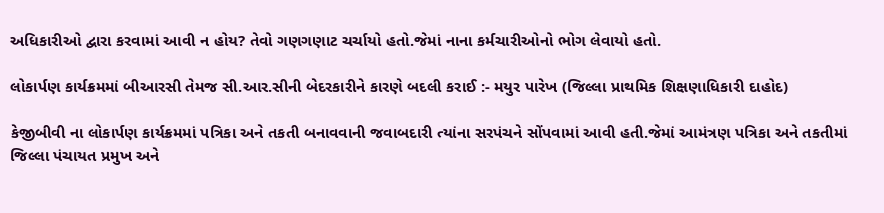અધિકારીઓ દ્વારા કરવામાં આવી ન હોય? તેવો ગણગણાટ ચર્ચાયો હતો.જેમાં નાના કર્મચારીઓનો ભોગ લેવાયો હતો.

લોકાર્પણ કાર્યક્રમમાં બીઆરસી તેમજ સી.આર.સીની બેદરકારીને કારણે બદલી કરાઈ :- મયુર પારેખ (જિલ્લા પ્રાથમિક શિક્ષણાધિકારી દાહોદ)

કેજીબીવી ના લોકાર્પણ કાર્યક્રમમાં પત્રિકા અને તકતી બનાવવાની જવાબદારી ત્યાંના સરપંચને સોંપવામાં આવી હતી.જેમાં આમંત્રણ પત્રિકા અને તકતીમાં જિલ્લા પંચાયત પ્રમુખ અને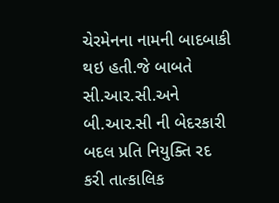ચેરમેનના નામની બાદબાકી થઇ હતી.જે બાબતે સી.આર.સી.અને બી.આર.સી ની બેદરકારી બદલ પ્રતિ નિયુક્તિ રદ કરી તાત્કાલિક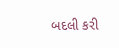બદલી કરી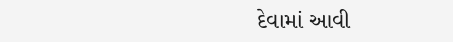દેવામાં આવી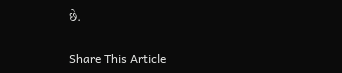છે.

Share This Article